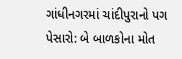ગાંધીનગરમાં ચાંદીપુરાનો પગ પેસારો: બે બાળકોના મોત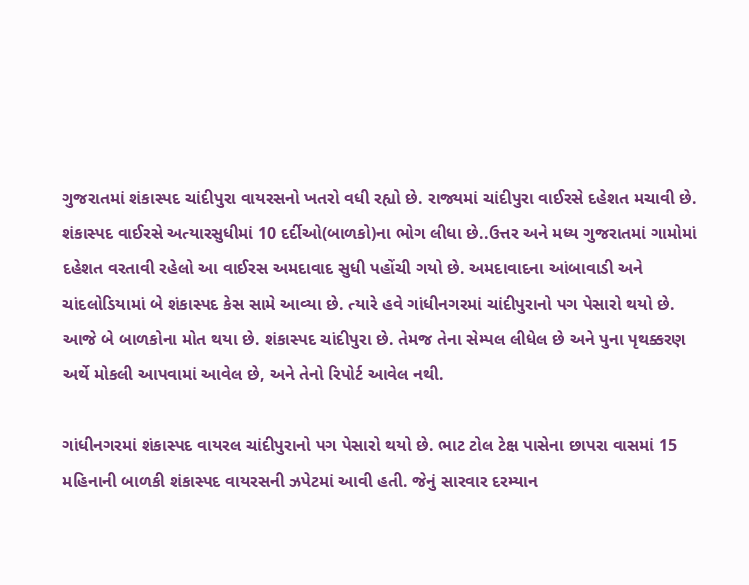ગુજરાતમાં શંકાસ્પદ ચાંદીપુરા વાયરસનો ખતરો વધી રહ્યો છે. રાજ્યમાં ચાંદીપુરા વાઈરસે દહેશત મચાવી છે. શંકાસ્પદ વાઈરસે અત્યારસુધીમાં 10 દર્દીઓ(બાળકો)ના ભોગ લીધા છે..ઉત્તર અને મધ્ય ગુજરાતમાં ગામોમાં દહેશત વરતાવી રહેલો આ વાઈરસ અમદાવાદ સુધી પહોંચી ગયો છે. અમદાવાદના આંબાવાડી અને ચાંદલોડિયામાં બે શંકાસ્પદ કેસ સામે આવ્યા છે. ત્યારે હવે ગાંધીનગરમાં ચાંદીપુરાનો પગ પેસારો થયો છે. આજે બે બાળકોના મોત થયા છે. શંકાસ્પદ ચાંદીપુરા છે. તેમજ તેના સેમ્પલ લીધેલ છે અને પુના પૃથક્કરણ અર્થે મોકલી આપવામાં આવેલ છે, અને તેનો રિપોર્ટ આવેલ નથી.

ગાંધીનગરમાં શંકાસ્પદ વાયરલ ચાંદીપુરાનો પગ પેસારો થયો છે. ભાટ ટોલ ટેક્ષ પાસેના છાપરા વાસમાં 15 મહિનાની બાળકી શંકાસ્પદ વાયરસની ઝપેટમાં આવી હતી. જેનું સારવાર દરમ્યાન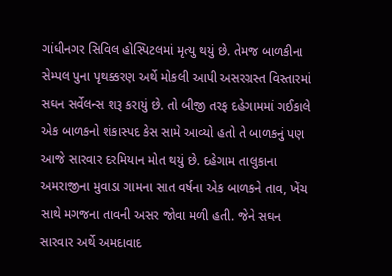ગાંધીનગર સિવિલ હોસ્પિટલમાં મૃત્યુ થયું છે. તેમજ બાળકીના સેમ્પલ પુના પૃથક્કરણ અર્થે મોકલી આપી અસરગ્રસ્ત વિસ્તારમાં સઘન સર્વેલન્સ શરૂ કરાયું છે. તો બીજી તરફ દહેગામમાં ગઈકાલે એક બાળકનો શંકાસ્પદ કેસ સામે આવ્યો હતો તે બાળકનું પણ આજે સારવાર દરમિયાન મોત થયું છે. દહેગામ તાલુકાના અમરાજીના મુવાડા ગામના સાત વર્ષના એક બાળકને તાવ, ખેંચ સાથે મગજના તાવની અસર જોવા મળી હતી. જેને સઘન સારવાર અર્થે અમદાવાદ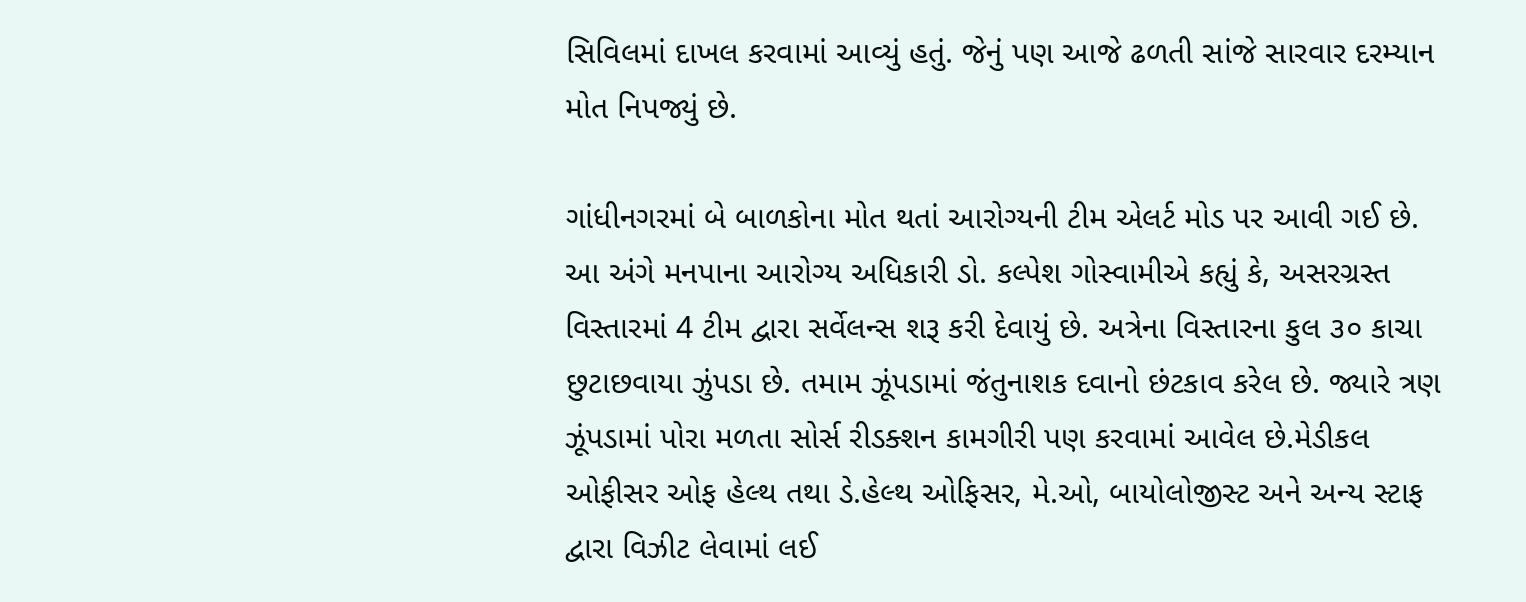સિવિલમાં દાખલ કરવામાં આવ્યું હતું. જેનું પણ આજે ઢળતી સાંજે સારવાર દરમ્યાન મોત નિપજ્યું છે.

ગાંધીનગરમાં બે બાળકોના મોત થતાં આરોગ્યની ટીમ એલર્ટ મોડ પર આવી ગઈ છે. આ અંગે મનપાના આરોગ્ય અધિકારી ડો. કલ્પેશ ગોસ્વામીએ કહ્યું કે, અસરગ્રસ્ત વિસ્તારમાં 4 ટીમ દ્વારા સર્વેલન્સ શરૂ કરી દેવાયું છે. અત્રેના વિસ્તારના કુલ ૩૦ કાચા છુટાછવાયા ઝુંપડા છે. તમામ ઝૂંપડામાં જંતુનાશક દવાનો છંટકાવ કરેલ છે. જ્યારે ત્રણ ઝૂંપડામાં પોરા મળતા સોર્સ રીડક્શન કામગીરી પણ કરવામાં આવેલ છે.મેડીકલ ઓફીસર ઓફ હેલ્થ તથા ડે.હેલ્થ ઓફિસર, મે.ઓ, બાયોલોજીસ્ટ અને અન્ય સ્ટાફ દ્વારા વિઝીટ લેવામાં લઈ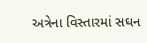અત્રેના વિસ્તારમાં સઘન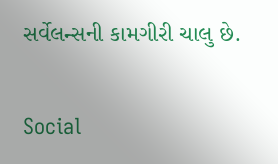સર્વેલન્સની કામગીરી ચાલુ છે.

Social